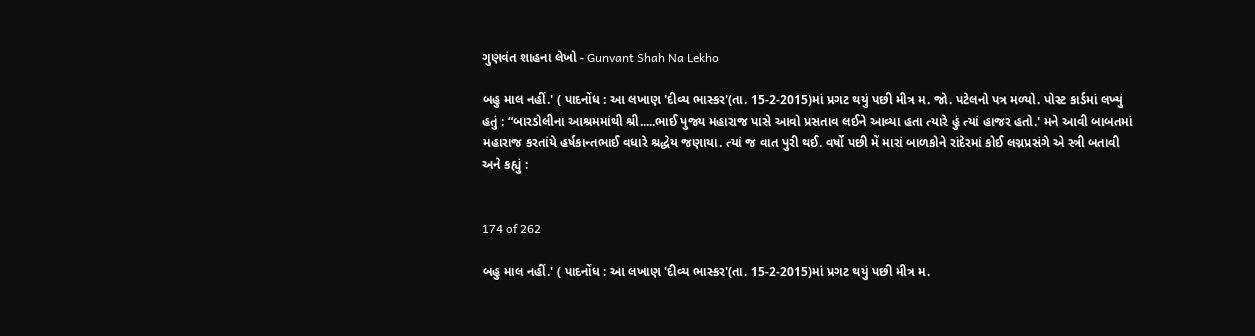ગુણવંત શાહના લેખો - Gunvant Shah Na Lekho

બહુ માલ નહીં.' ( પાદનોંધ : આ લખાણ 'દીવ્ય ભાસ્કર'(તા. 15-2-2015)માં પ્રગટ થયું પછી મીત્ર મ. જો. પટેલનો પત્ર મળ્યો. પોસ્ટ કાર્ડમાં લખ્યું હતું : “બારડોલીના આશ્રમમાંથી શ્રી.....ભાઈ પુજ્ય મહારાજ પાસે આવો પ્રસતાવ લઈને આવ્યા હતા ત્યારે હું ત્યાં હાજર હતો.' મને આવી બાબતમાં મહારાજ કરતાંયે હર્ષકાન્તભાઈ વધારે શ્રદ્ધેય જણાયા. ત્યાં જ વાત પુરી થઈ. વર્ષો પછી મેં મારાં બાળકોને રાંદેરમાં કોઈ લગ્નપ્રસંગે એ સ્ત્રી બતાવી અને કહ્યું :


174 of 262

બહુ માલ નહીં.' ( પાદનોંધ : આ લખાણ 'દીવ્ય ભાસ્કર'(તા. 15-2-2015)માં પ્રગટ થયું પછી મીત્ર મ.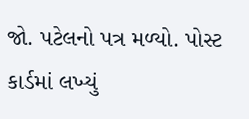જો. પટેલનો પત્ર મળ્યો. પોસ્ટ કાર્ડમાં લખ્યું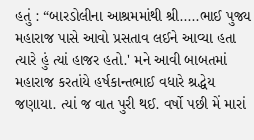હતું : “બારડોલીના આશ્રમમાંથી શ્રી.....ભાઈ પુજ્ય મહારાજ પાસે આવો પ્રસતાવ લઈને આવ્યા હતા ત્યારે હું ત્યાં હાજર હતો.' મને આવી બાબતમાં મહારાજ કરતાંયે હર્ષકાન્તભાઈ વધારે શ્રદ્ધેય જણાયા. ત્યાં જ વાત પુરી થઈ. વર્ષો પછી મેં મારાં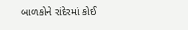બાળકોને રાંદેરમાં કોઈ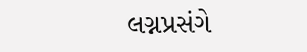લગ્નપ્રસંગે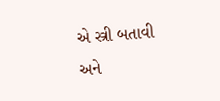એ સ્ત્રી બતાવી અને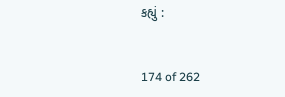કહ્યું :


174 of 262